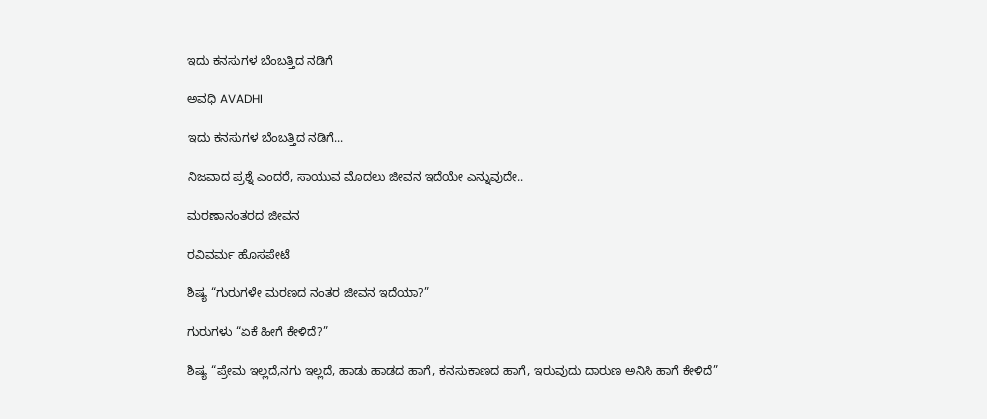ಇದು ಕನಸುಗಳ ಬೆಂಬತ್ತಿದ ನಡಿಗೆ‍

ಅವಧಿ AVADHI

ಇದು ಕನಸುಗಳ ಬೆಂಬತ್ತಿದ ನಡಿಗೆ...

ನಿಜವಾದ ಪ್ರಶ್ನೆ ಎಂದರೆ, ಸಾಯುವ ಮೊದಲು ಜೀವನ ಇದೆಯೇ ಎನ್ನುವುದೇ..

ಮರಣಾನಂತರದ ಜೀವನ

ರವಿವರ್ಮ ಹೊಸಪೇಟೆ

ಶಿಷ್ಯ “ಗುರುಗಳೇ ಮರಣದ ನಂತರ ಜೀವನ ಇದೆಯಾ?”

ಗುರುಗಳು “ಏಕೆ ಹೀಗೆ ಕೇಳಿದೆ?”

ಶಿಷ್ಯ “ಪ್ರೇಮ ಇಲ್ಲದೆ,ನಗು ಇಲ್ಲದೆ, ಹಾಡು ಹಾಡದ ಹಾಗೆ, ಕನಸುಕಾಣದ ಹಾಗೆ, ಇರುವುದು ದಾರುಣ ಅನಿಸಿ ಹಾಗೆ ಕೇಳಿದೆ”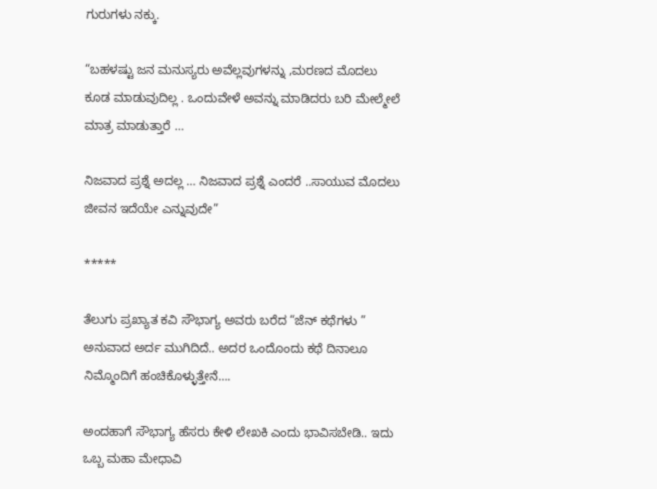ಗುರುಗಳು ನಕ್ಕು.

“ಬಹಳಷ್ಟು ಜನ ಮನುಸ್ಯರು ಅವೆಲ್ಲವುಗಳನ್ನು ,ಮರಣದ ಮೊದಲು ಕೂಡ ಮಾಡುವುದಿಲ್ಲ . ಒಂದುವೇಳೆ ಅವನ್ನು ಮಾಡಿದರು ಬರಿ ಮೇಲ್ಮೇಲೆ ಮಾತ್ರ ಮಾಡುತ್ತಾರೆ …

ನಿಜವಾದ ಪ್ರಶ್ನೆ ಅದಲ್ಲ … ನಿಜವಾದ ಪ್ರಶ್ನೆ ಎಂದರೆ ..ಸಾಯುವ ಮೊದಲು ಜೀವನ ಇದೆಯೇ ಎನ್ನುವುದೇ”

*****

ತೆಲುಗು ಪ್ರಖ್ಯಾತ ಕವಿ ಸೌಭಾಗ್ಯ ಅವರು ಬರೆದ “ಜೆನ್ ಕಥೆಗಳು ” ಅನುವಾದ ಅರ್ದ ಮುಗಿದಿದೆ.. ಅದರ ಒಂದೊಂದು ಕಥೆ ದಿನಾಲೂ ನಿಮ್ಮೊಂದಿಗೆ ಹಂಚಿಕೊಳ್ಳುತ್ತೇನೆ….

ಅಂದಹಾಗೆ ಸೌಭಾಗ್ಯ ಹೆಸರು ಕೇಳಿ ಲೇಖಕಿ ಎಂದು ಭಾವಿಸಬೇಡಿ.. ಇದು ಒಬ್ಬ ಮಹಾ ಮೇಧಾವಿ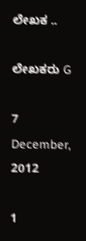ಲೇಖಕ ..

ಲೇಖಕರು G

7 December, 2012

1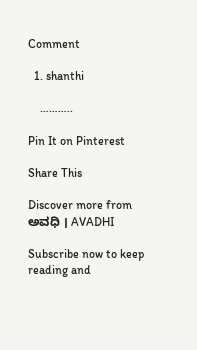Comment

  1. shanthi

    ………..

Pin It on Pinterest

Share This

Discover more from ಅವಧಿ । AVADHI

Subscribe now to keep reading and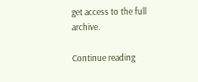get access to the full archive.

Continue reading